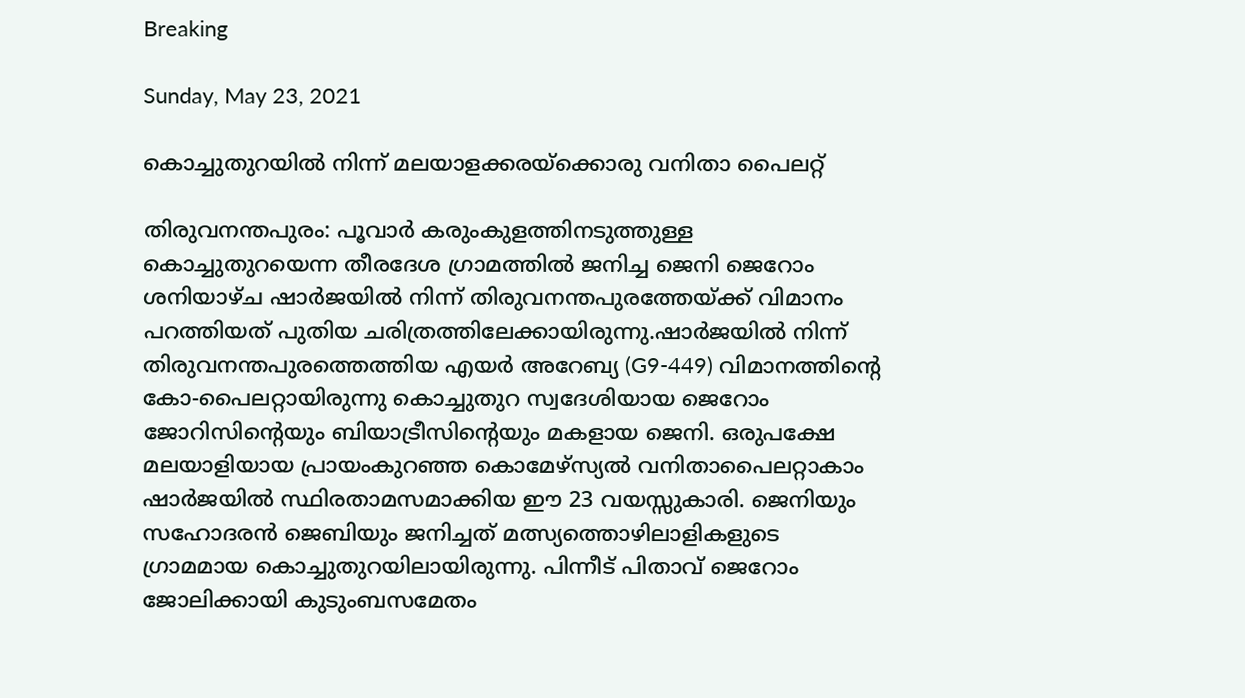Breaking

Sunday, May 23, 2021

കൊച്ചുതുറയിൽ നിന്ന് മലയാളക്കരയ്‌ക്കൊരു വനിതാ പൈലറ്റ്

തിരുവനന്തപുരം: പൂവാർ കരുംകുളത്തിനടുത്തുള്ള കൊച്ചുതുറയെന്ന തീരദേശ ഗ്രാമത്തിൽ ജനിച്ച ജെനി ജെറോം ശനിയാഴ്ച ഷാർജയിൽ നിന്ന് തിരുവനന്തപുരത്തേയ്ക്ക് വിമാനം പറത്തിയത് പുതിയ ചരിത്രത്തിലേക്കായിരുന്നു.ഷാർജയിൽ നിന്ന് തിരുവനന്തപുരത്തെത്തിയ എയർ അറേബ്യ (G9-449) വിമാനത്തിന്റെ കോ-പൈലറ്റായിരുന്നു കൊച്ചുതുറ സ്വദേശിയായ ജെറോം ജോറിസിന്റെയും ബിയാട്രീസിന്റെയും മകളായ ജെനി. ഒരുപക്ഷേ മലയാളിയായ പ്രായംകുറഞ്ഞ കൊമേഴ്‌സ്യൽ വനിതാപൈലറ്റാകാം ഷാർജയിൽ സ്ഥിരതാമസമാക്കിയ ഈ 23 വയസ്സുകാരി. ജെനിയും സഹോദരൻ ജെബിയും ജനിച്ചത് മത്സ്യത്തൊഴിലാളികളുടെ ഗ്രാമമായ കൊച്ചുതുറയിലായിരുന്നു. പിന്നീട് പിതാവ് ജെറോം ജോലിക്കായി കുടുംബസമേതം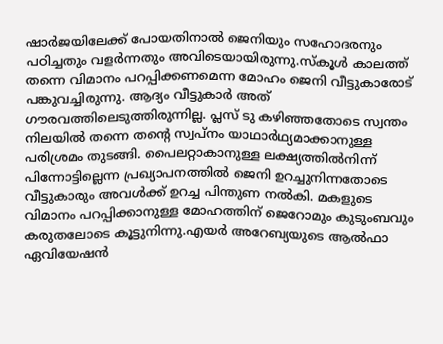ഷാർജയിലേക്ക്‌ പോയതിനാൽ ജെനിയും സഹോദരനും പഠിച്ചതും വളർന്നതും അവിടെയായിരുന്നു.സ്‌കൂൾ കാലത്ത് തന്നെ വിമാനം പറപ്പിക്കണമെന്ന മോഹം ജെനി വീട്ടുകാരോട് പങ്കുവച്ചിരുന്നു. ആദ്യം വീട്ടുകാർ അത് ഗൗരവത്തിലെടുത്തിരുന്നില്ല. പ്ലസ് ടു കഴിഞ്ഞതോടെ സ്വന്തം നിലയിൽ തന്നെ തന്റെ സ്വപ്‌നം യാഥാർഥ്യമാക്കാനുള്ള പരിശ്രമം തുടങ്ങി. പൈലറ്റാകാനുള്ള ലക്ഷ്യത്തിൽനിന്ന് പിന്നോട്ടില്ലെന്ന പ്രഖ്യാപനത്തിൽ ജെനി ഉറച്ചുനിന്നതോടെ വീട്ടുകാരും അവൾക്ക് ഉറച്ച പിന്തുണ നൽകി. മകളുടെ വിമാനം പറപ്പിക്കാനുള്ള മോഹത്തിന് ജെറോമും കുടുംബവും കരുതലോടെ കൂട്ടുനിന്നു.എയർ അറേബ്യയുടെ ആൽഫാ ഏവിയേഷൻ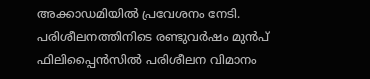അക്കാഡമിയിൽ പ്രവേശനം നേടി. പരിശീലനത്തിനിടെ രണ്ടുവർഷം മുൻപ് ഫിലിപ്പൈൻസിൽ പരിശീലന വിമാനം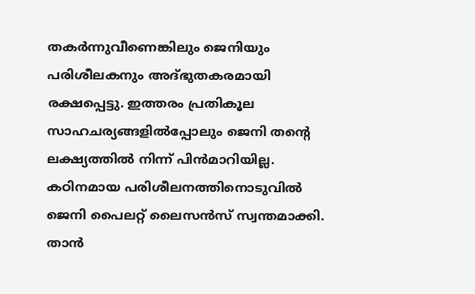തകർന്നുവീണെങ്കിലും ജെനിയും പരിശീലകനും അദ്ഭുതകരമായി രക്ഷപ്പെട്ടു. ഇത്തരം പ്രതികൂല സാഹചര്യങ്ങളിൽപ്പോലും ജെനി തന്റെ ലക്ഷ്യത്തിൽ നിന്ന് പിൻമാറിയില്ല. കഠിനമായ പരിശീലനത്തിനൊടുവിൽ ജെനി പൈലറ്റ് ലൈസൻസ് സ്വന്തമാക്കി. താൻ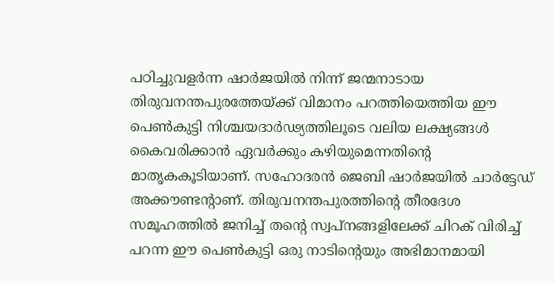പഠിച്ചുവളർന്ന ഷാർജയിൽ നിന്ന് ജന്മനാടായ തിരുവനന്തപുരത്തേയ്ക്ക് വിമാനം പറത്തിയെത്തിയ ഈ പെൺകുട്ടി നിശ്ചയദാർഢ്യത്തിലൂടെ വലിയ ലക്ഷ്യങ്ങൾ കൈവരിക്കാൻ ഏവർക്കും കഴിയുമെന്നതിന്റെ മാതൃകകൂടിയാണ്. സഹോദരൻ ജെബി ഷാർജയിൽ ചാർട്ടേഡ് അക്കൗണ്ടന്റാണ്. തിരുവനന്തപുരത്തിന്റെ തീരദേശ സമൂഹത്തിൽ ജനിച്ച് തന്റെ സ്വപ്‌നങ്ങളിലേക്ക്‌ ചിറക് വിരിച്ച് പറന്ന ഈ പെൺകുട്ടി ഒരു നാടിന്റെയും അഭിമാനമായി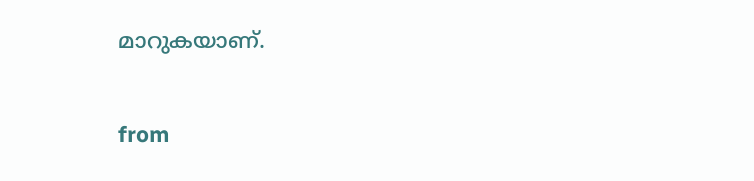മാറുകയാണ്.


from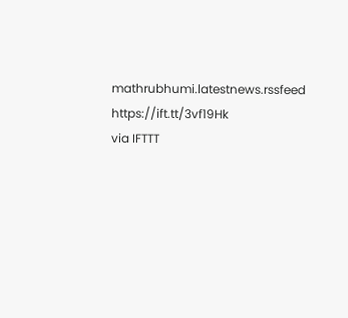mathrubhumi.latestnews.rssfeed https://ift.tt/3vf19Hk
via IFTTT